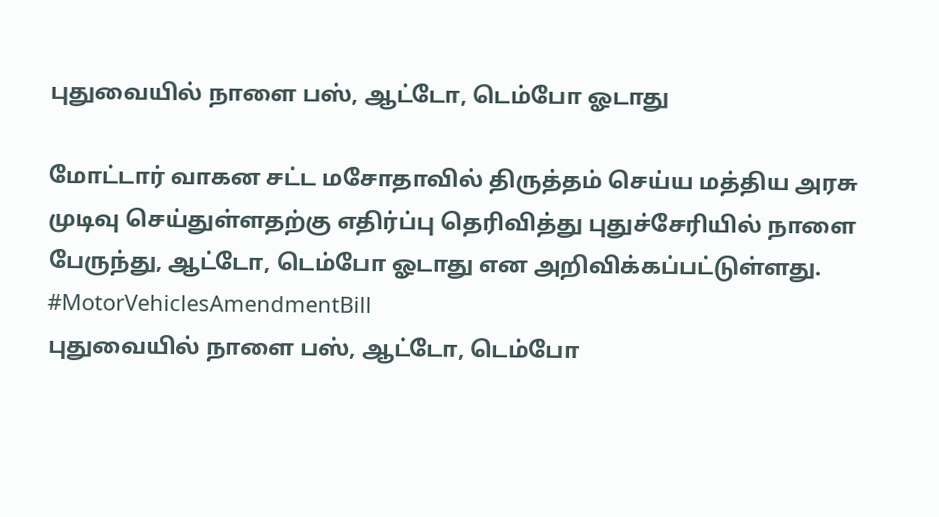புதுவையில் நாளை பஸ், ஆட்டோ, டெம்போ ஓடாது

மோட்டார் வாகன சட்ட மசோதாவில் திருத்தம் செய்ய மத்திய அரசு முடிவு செய்துள்ளதற்கு எதிர்ப்பு தெரிவித்து புதுச்சேரியில் நாளை பேருந்து, ஆட்டோ, டெம்போ ஓடாது என அறிவிக்கப்பட்டுள்ளது. #MotorVehiclesAmendmentBill
புதுவையில் நாளை பஸ், ஆட்டோ, டெம்போ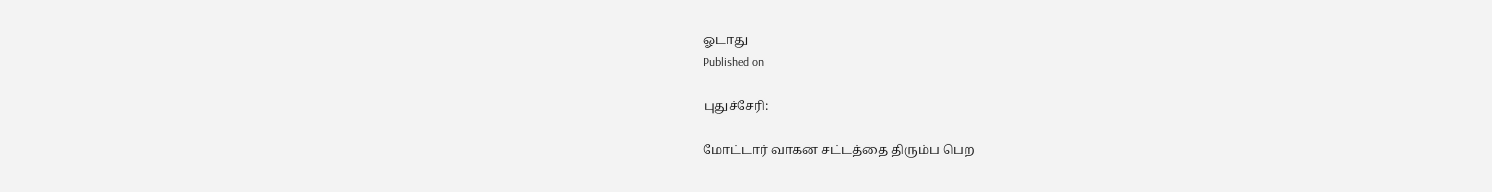ஓடாது
Published on

புதுச்சேரி:

மோட்டார் வாகன சட்டத்தை திரும்ப பெற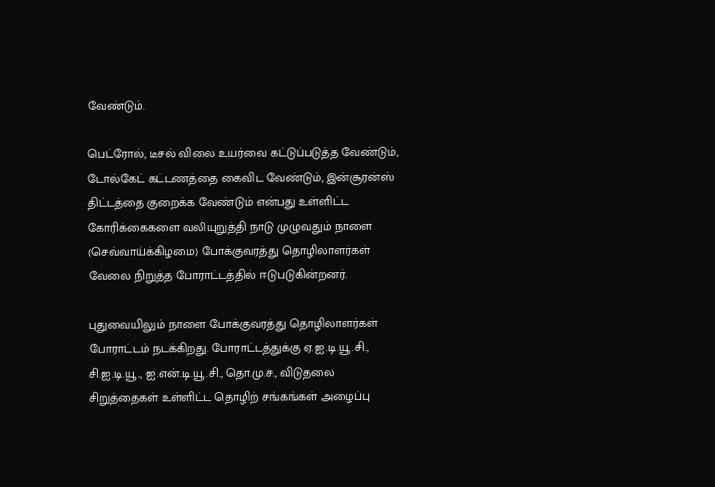வேண்டும்.

பெட்ரோல், டீசல் விலை உயர்வை கட்டுப்படுத்த வேண்டும், டோல்கேட் கட்டணத்தை கைவிட வேண்டும், இன்சூரன்ஸ் திட்டத்தை குறைக்க வேண்டும் என்பது உள்ளிட்ட கோரிக்கைகளை வலியுறுத்தி நாடு முழுவதும் நாளை (செவ்வாய்க்கிழமை) போக்குவரத்து தொழிலாளர்கள் வேலை நிறுத்த போராட்டத்தில் ஈடுபடுகின்றனர்.

புதுவையிலும் நாளை போக்குவரத்து தொழிலாளர்கள் போராட்டம் நடக்கிறது. போராட்டத்துக்கு ஏ.ஐ.டி.யூ.சி., சி.ஐ.டி.யூ., ஐ.என்.டி.யூ.சி., தொ.மு.ச., விடுதலை சிறுத்தைகள் உள்ளிட்ட தொழிற் சங்கங்கள் அழைப்பு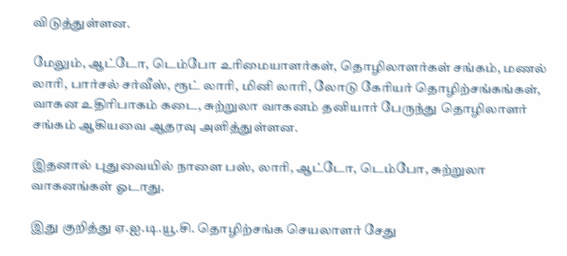விடுத்துள்ளன.

மேலும், ஆட்டோ, டெம்போ உரிமையாளர்கள், தொழிலாளர்கள் சங்கம், மணல் லாரி, பார்சல் சர்வீஸ், ரூட் லாரி, மினி லாரி, லோடு கேரியர் தொழிற்சங்கங்கள், வாகன உதிரிபாகம் கடை, சுற்றுலா வாகனம் தனியார் பேருந்து தொழிலாளர் சங்கம் ஆகியவை ஆதரவு அளித்துள்ளன.

இதனால் புதுவையில் நாளை பஸ், லாரி, ஆட்டோ, டெம்போ, சுற்றுலா வாகனங்கள் ஓடாது.

இது குறித்து ஏ.ஐ.டி.யூ.சி. தொழிற்சங்க செயலாளர் சேது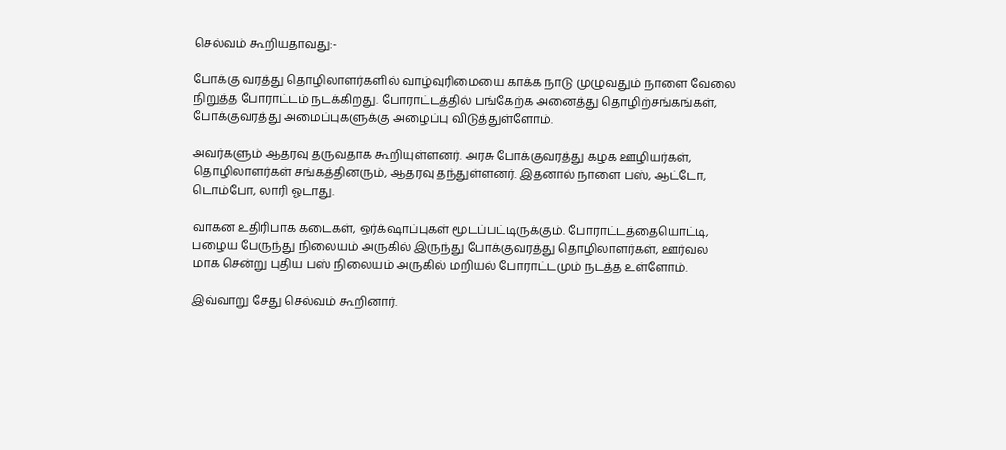செல்வம் கூறியதாவது:-

போக்கு வரத்து தொழிலாளர்களில் வாழ்வுரிமையை காக்க நாடு முழுவதும் நாளை வேலை நிறுத்த போராட்டம் நடக்கிறது. போராட்டத்தில் பங்கேற்க அனைத்து தொழிற்சங்கங்கள், போக்குவரத்து அமைப்புகளுக்கு அழைப்பு விடுத்துள்ளோம்.

அவர்களும் ஆதரவு தருவதாக கூறியுள்ளனர். அரசு போக்குவரத்து கழக ஊழியர்கள், தொழிலாளர்கள் சங்கத்தினரும், ஆதரவு தந்துள்ளனர். இதனால் நாளை பஸ், ஆட்டோ, டொம்போ, லாரி ஓடாது.

வாகன உதிரிபாக கடைகள், ஒர்க்‌ஷாப்புகள் மூடப்பட்டிருக்கும். போராட்டத்தையொட்டி, பழைய பேருந்து நிலையம் அருகில் இருந்து போக்குவரத்து தொழிலாளர்கள், ஊர்வல மாக சென்று புதிய பஸ் நிலையம் அருகில் மறியல் போராட்டமும் நடத்த உள்ளோம்.

இவ்வாறு சேது செல்வம் கூறினார்.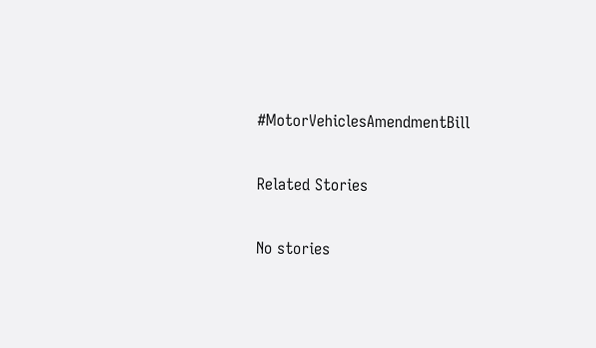#MotorVehiclesAmendmentBill

Related Stories

No stories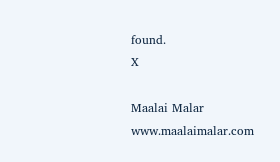found.
X

Maalai Malar
www.maalaimalar.com